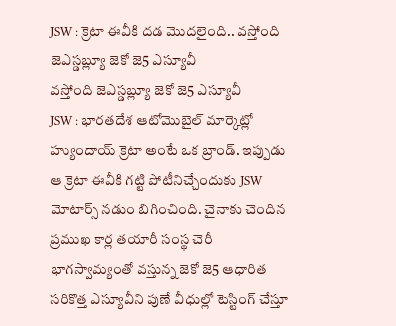JSW : క్రెటా ఈవీకి దడ మొదలైంది.. వస్తోంది జెఎస్డబ్ల్యూ జెకో జె5 ఎస్యూవీ
వస్తోంది జెఎస్డబ్ల్యూ జెకో జె5 ఎస్యూవీ
JSW : భారతదేశ ఆటోమొబైల్ మార్కెట్లో హ్యుందాయ్ క్రెటా అంటే ఒక బ్రాండ్. ఇప్పుడు ఆ క్రెటా ఈవీకి గట్టి పోటీనిచ్చేందుకు JSW మోటార్స్ నడుం బిగించింది. చైనాకు చెందిన ప్రముఖ కార్ల తయారీ సంస్థ చెరీ భాగస్వామ్యంతో వస్తున్న జెకో జె5 ఆధారిత సరికొత్త ఎస్యూవీని పుణే వీధుల్లో టెస్టింగ్ చేస్తూ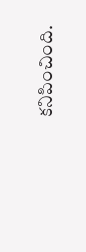కనిపించింది.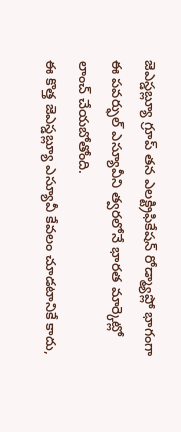జెఎస్డబ్ల్యూ గ్రూప్ తన ఎలక్ట్రిఫికేషన్ రోడ్మ్యాప్లో భాగంగా ఈ పవర్ఫుల్ ఎస్యూవీని త్వరలోనే భారత మార్కెట్లో లాంచ్ చేయబోతోంది.
ఈ కొత్త జెఎస్డబ్ల్యూ ఎస్యూవీ కేవలం చూడటానికే కాదు,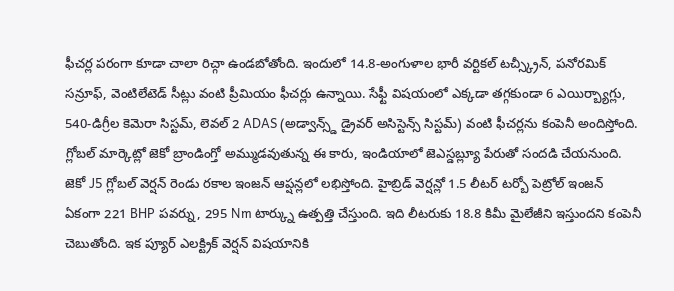ఫీచర్ల పరంగా కూడా చాలా రిచ్గా ఉండబోతోంది. ఇందులో 14.8-అంగుళాల భారీ వర్టికల్ టచ్స్క్రీన్, పనోరమిక్ సన్రూఫ్, వెంటిలేటెడ్ సీట్లు వంటి ప్రీమియం ఫీచర్లు ఉన్నాయి. సేఫ్టీ విషయంలో ఎక్కడా తగ్గకుండా 6 ఎయిర్బ్యాగ్లు, 540-డిగ్రీల కెమెరా సిస్టమ్, లెవల్ 2 ADAS (అడ్వాన్స్డ్ డ్రైవర్ అసిస్టెన్స్ సిస్టమ్) వంటి ఫీచర్లను కంపెనీ అందిస్తోంది. గ్లోబల్ మార్కెట్లో జెకో బ్రాండింగ్తో అమ్ముడవుతున్న ఈ కారు, ఇండియాలో జెఎస్డబ్ల్యూ పేరుతో సందడి చేయనుంది.
జెకో J5 గ్లోబల్ వెర్షన్ రెండు రకాల ఇంజన్ ఆప్షన్లలో లభిస్తోంది. హైబ్రిడ్ వెర్షన్లో 1.5 లీటర్ టర్బో పెట్రోల్ ఇంజన్ ఏకంగా 221 BHP పవర్ను, 295 Nm టార్క్ను ఉత్పత్తి చేస్తుంది. ఇది లీటరుకు 18.8 కిమీ మైలేజీని ఇస్తుందని కంపెనీ చెబుతోంది. ఇక ప్యూర్ ఎలక్ట్రిక్ వెర్షన్ విషయానికి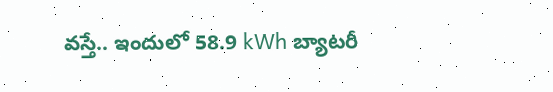వస్తే.. ఇందులో 58.9 kWh బ్యాటరీ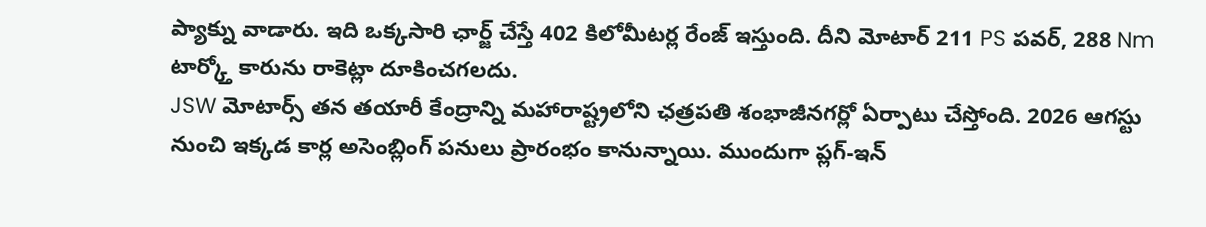ప్యాక్ను వాడారు. ఇది ఒక్కసారి ఛార్జ్ చేస్తే 402 కిలోమీటర్ల రేంజ్ ఇస్తుంది. దీని మోటార్ 211 PS పవర్, 288 Nm టార్క్తో కారును రాకెట్లా దూకించగలదు.
JSW మోటార్స్ తన తయారీ కేంద్రాన్ని మహారాష్ట్రలోని ఛత్రపతి శంభాజీనగర్లో ఏర్పాటు చేస్తోంది. 2026 ఆగస్టు నుంచి ఇక్కడ కార్ల అసెంబ్లింగ్ పనులు ప్రారంభం కానున్నాయి. ముందుగా ప్లగ్-ఇన్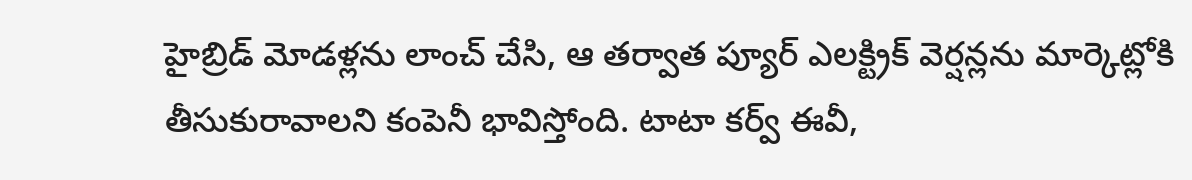హైబ్రిడ్ మోడళ్లను లాంచ్ చేసి, ఆ తర్వాత ప్యూర్ ఎలక్ట్రిక్ వెర్షన్లను మార్కెట్లోకి తీసుకురావాలని కంపెనీ భావిస్తోంది. టాటా కర్వ్ ఈవీ,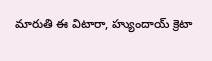మారుతి ఈ విటారా, హ్యుందాయ్ క్రెటా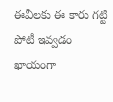ఈవీలకు ఈ కారు గట్టి పోటీ ఇవ్వడం ఖాయంగా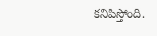కనిపిస్తోంది.